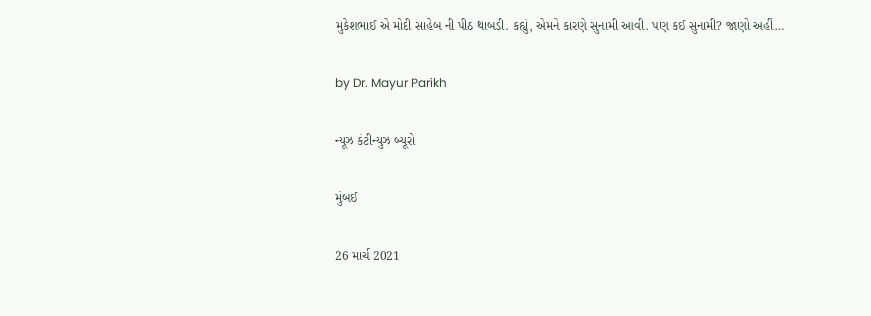મુકેશભાઈ એ મોદી સાહેબ ની પીઠ થાબડી. કહ્યું, એમને કારણે સુનામી આવી. પણ કઈ સુનામી? જાણો અહીં…

by Dr. Mayur Parikh

ન્યૂઝ કંટીન્યુઝ બ્યૂરો

મુંબઈ

26 માર્ચ 2021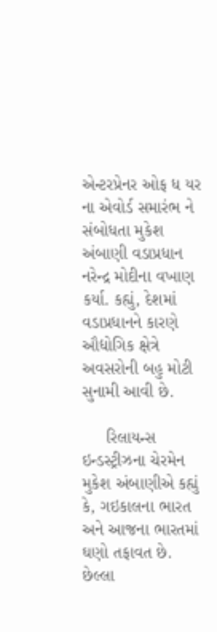એન્ટરપ્રેનર ઓફ ધ યર ના એવોર્ડ સમારંભ ને સંબોધતા મુકેશ અંબાણી વડાપ્રધાન નરેન્દ્ર મોદીના વખાણ કર્યા. કહ્યું, દેશમાં વડાપ્રધાનને કારણે ઔદ્યોગિક ક્ષેત્રે અવસરોની બહુ મોટી સુનામી આવી છે.

     રિલાયન્સ ઇન્ડસ્ટ્રીઝના ચેરમેન મુકેશ અંબાણીએ કહ્યું કે, ગઇકાલના ભારત અને આજના ભારતમાં ઘણો તફાવત છે. છેલ્લા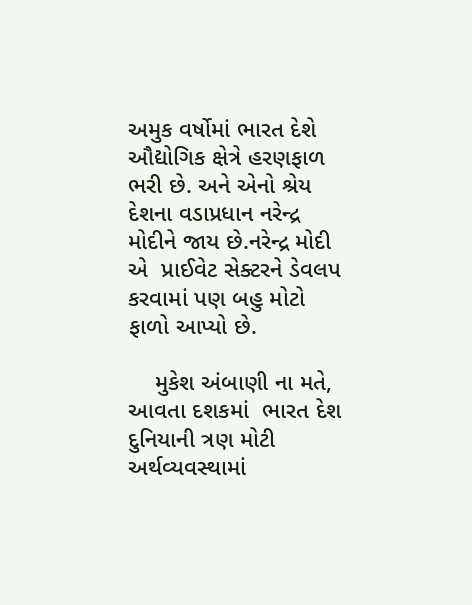અમુક વર્ષોમાં ભારત દેશે ઔદ્યોગિક ક્ષેત્રે હરણફાળ ભરી છે. અને એનો શ્રેય દેશના વડાપ્રધાન નરેન્દ્ર મોદીને જાય છે.નરેન્દ્ર મોદી એ  પ્રાઈવેટ સેક્ટરને ડેવલપ કરવામાં પણ બહુ મોટો ફાળો આપ્યો છે.

    મુકેશ અંબાણી ના મતે, આવતા દશકમાં  ભારત દેશ દુનિયાની ત્રણ મોટી અર્થવ્યવસ્થામાં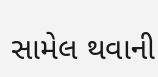સામેલ થવાની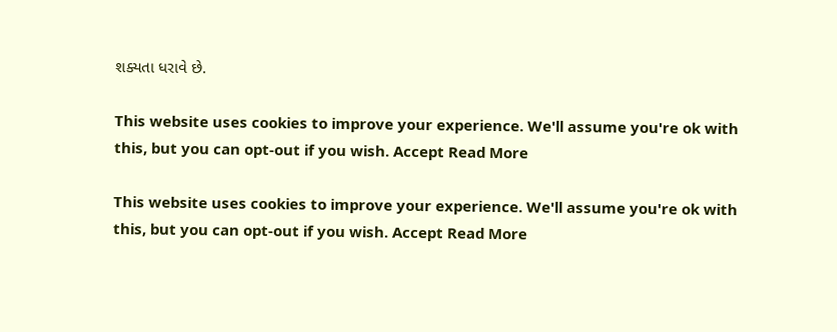શક્યતા ધરાવે છે.

This website uses cookies to improve your experience. We'll assume you're ok with this, but you can opt-out if you wish. Accept Read More

This website uses cookies to improve your experience. We'll assume you're ok with this, but you can opt-out if you wish. Accept Read More